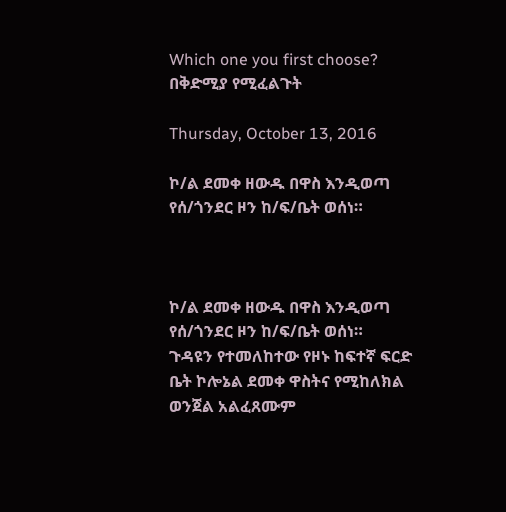Which one you first choose? በቅድሚያ የሚፈልጉት

Thursday, October 13, 2016

ኮ/ል ደመቀ ዘውዱ በዋስ እንዲወጣ የሰ/ጎንደር ዞን ከ/ፍ/ቤት ወሰነ።



ኮ/ል ደመቀ ዘውዱ በዋስ እንዲወጣ የሰ/ጎንደር ዞን ከ/ፍ/ቤት ወሰነ።
ጉዳዩን የተመለከተው የዞኑ ከፍተኛ ፍርድ ቤት ኮሎኔል ደመቀ ዋስትና የሚከለክል ወንጀል አልፈጸሙም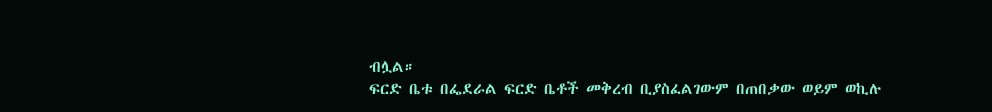ብሏል።
ፍርድ ቤቱ በፌደራል ፍርድ ቤቶች መቅረብ ቢያስፈልገውም በጠበቃው ወይም ወኪሉ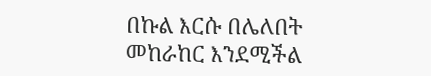በኩል እርሱ በሌለበት መከራከር እንደሚችል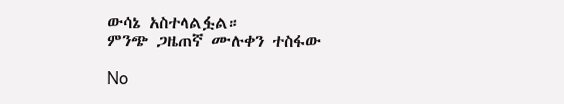ውሳኔ አስተላልፏል።
ምንጭ ጋዜጠኛ ሙሉቀን ተስፋው

No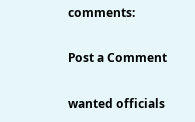comments:

Post a Comment

wanted officials